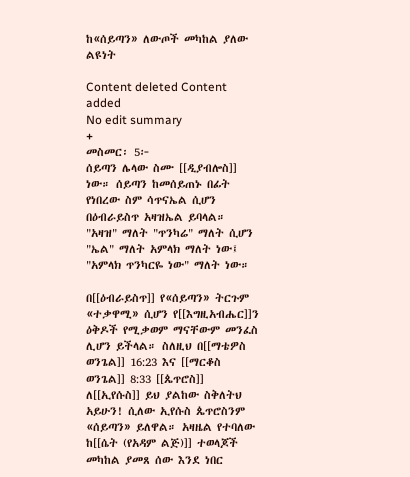ከ«ሰይጣን» ለውጦች መካከል ያለው ልዩነት

Content deleted Content added
No edit summary
+
መስመር፡ 5፦
ሰይጣን ሌላው ስሙ [[ዲያብሎስ]] ነው። ሰይጣን ከመሰይጠኑ በፊት የነበረው ስም ሳጥናኤል ሲሆን በዕብራይስጥ አዛዝኤል ይባላል። "አዛዝ" ማለት "ጥንካሬ" ማለት ሲሆን "ኤል" ማለት አምላክ ማለት ነው፤ "አምላክ ጥንካርዬ ነው" ማለት ነው።

በ[[ዕብራይስጥ]] የ«ሰይጣን» ትርጉም «ተቃዋሚ» ሲሆን የ[[እግዚአብሔር]]ን ዕቅዶች የሚቃወም ማናቸውም መንፈስ ሊሆን ይችላል። ስለዚህ በ[[ማቴዎስ ወንጌል]] 16:23 እና [[ማርቆስ ወንጌል]] 8:33 [[ጴጥሮስ]] ለ[[ኢየሱስ]] ይህ ያልከው ስቅለትህ አይሁን! ሲለው ኢየሱስ ጴጥሮስንም «ሰይጣን» ይለዋል። አዛዜል የተባለው ከ[[ሴት (የአዳም ልጅ)]] ተወላጆች መካከል ያመጸ ሰው እንደ ነበር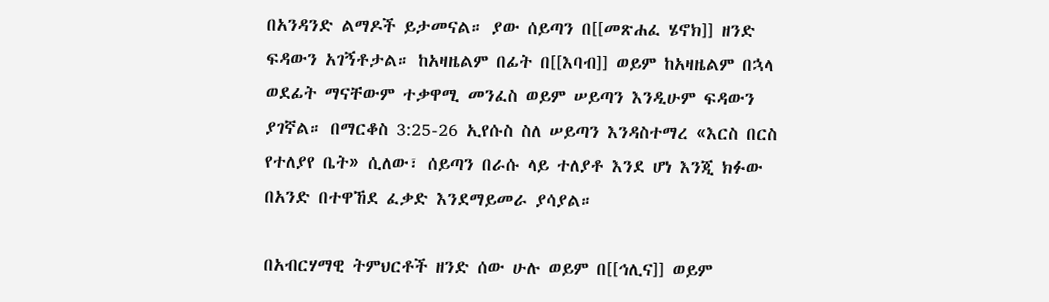በአንዳንድ ልማዶች ይታመናል። ያው ሰይጣን በ[[መጽሐፈ ሄኖክ]] ዘንድ ፍዳውን አገኝቶታል። ከአዛዜልም በፊት በ[[እባብ]] ወይም ከአዛዜልም በኋላ ወደፊት ማናቸውም ተቃዋሚ መንፈስ ወይም ሠይጣን እንዲሁም ፍዳውን ያገኛል። በማርቆስ 3:25-26 ኢየሱስ ስለ ሠይጣን እንዳስተማረ «እርስ በርስ የተለያየ ቤት» ሲለው፣ ሰይጣን በራሱ ላይ ተለያቶ እንደ ሆነ እንጂ ክፉው በአንድ በተዋኸደ ፈቃድ እንደማይመራ ያሳያል።

በአብርሃማዊ ትምህርቶች ዘንድ ሰው ሁሉ ወይም በ[[ኅሊና]] ወይም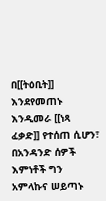በ[[ትዕቢት]] እንደየመጠኑ እንዲመራ [[ነጻ ፈቃድ]] የተሰጠ ሲሆን፣ በአንዳንድ ሰዎች እምነቶች ግን አምላኩና ሠይጣኑ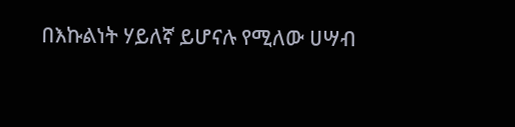በእኩልነት ሃይለኛ ይሆናሉ የሚለው ሀሣብ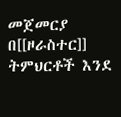መጀመርያ በ[[ዞራስተር]] ትምህርቶች እንደ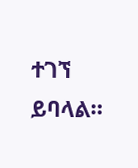ተገኘ ይባላል።